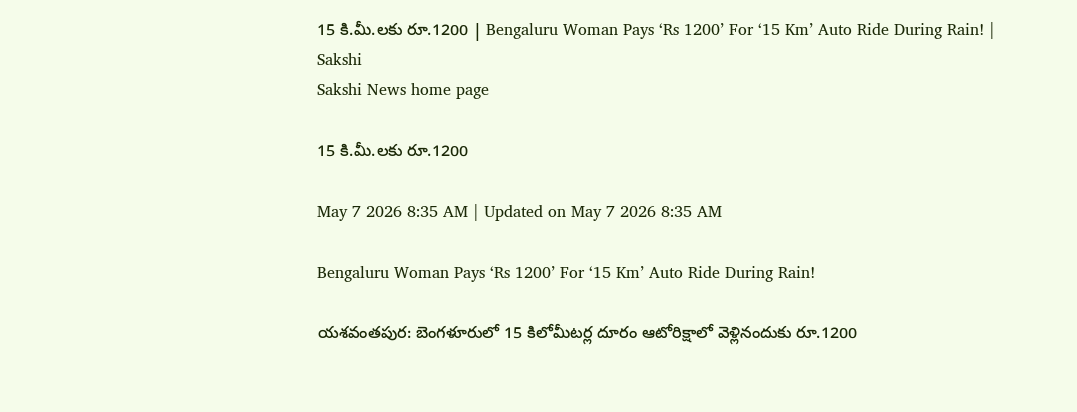15 కి.మీ.లకు రూ.1200 | Bengaluru Woman Pays ‘Rs 1200’ For ‘15 Km’ Auto Ride During Rain! | Sakshi
Sakshi News home page

15 కి.మీ.లకు రూ.1200

May 7 2026 8:35 AM | Updated on May 7 2026 8:35 AM

Bengaluru Woman Pays ‘Rs 1200’ For ‘15 Km’ Auto Ride During Rain!

యశవంతపుర: బెంగళూరులో 15 కిలోమీటర్ల దూరం ఆటోరిక్షాలో వెళ్లినందుకు రూ.1200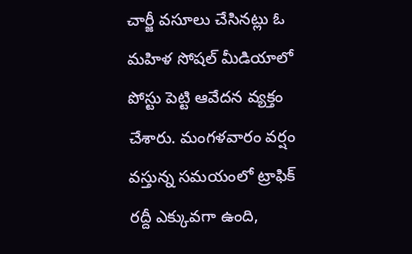చార్జీ వసూలు చేసినట్లు ఓ మహిళ సోషల్‌ మీడియాలో పోస్టు పెట్టి ఆవేదన వ్యక్తం చేశారు. మంగళవారం వర్షం వస్తున్న సమయంలో ట్రాఫిక్‌ రద్దీ ఎక్కువగా ఉంది,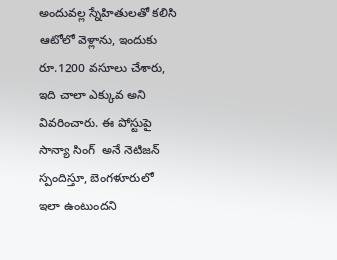అందువల్ల స్నేహితులతో కలిసి ఆటోలో వెళ్లాను, ఇందుకు రూ.1200 వసూలు చేశారు, ఇది చాలా ఎక్కువ అని వివరించారు. ఈ పోస్టుపై సాన్యా సింగ్‌  అనే నెటిజన్‌ స్పందిస్తూ, బెంగళూరులో ఇలా ఉంటుందని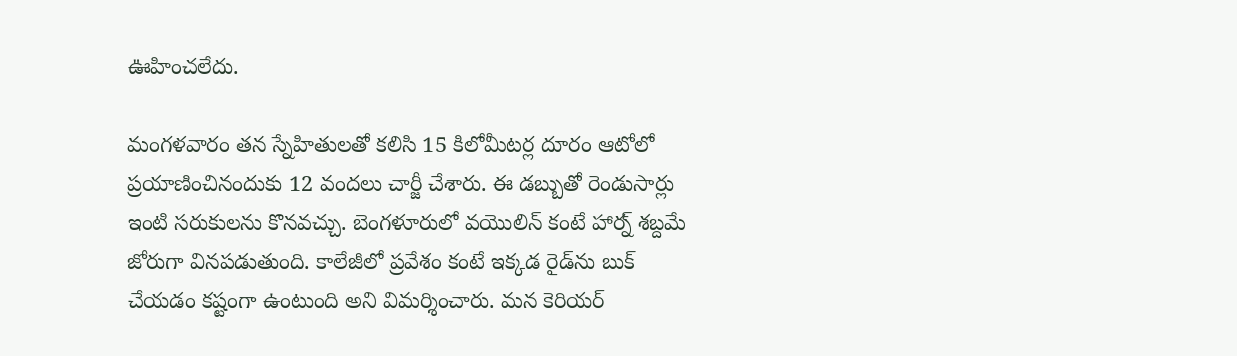ఊహించలేదు.

మంగళవారం తన స్నేహితులతో కలిసి 15 కిలోమీటర్ల దూరం ఆటోలో ప్రయాణించినందుకు 12 వందలు చార్జీ చేశారు. ఈ డబ్బుతో రెండుసార్లు ఇంటి సరుకులను కొనవచ్చు. బెంగళూరులో వయొలిన్‌ కంటే హార్న్‌ శబ్దమే జోరుగా వినపడుతుంది. కాలేజీలో ప్రవేశం కంటే ఇక్కడ రైడ్‌ను బుక్‌ చేయడం కష్టంగా ఉంటుంది అని విమర్శించారు. మన కెరియర్‌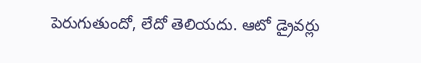పెరుగుతుందో, లేదో తెలియదు. ఆటో డ్రైవర్లు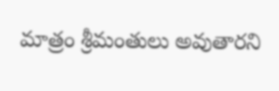మాత్రం శ్రీమంతులు అవుతారని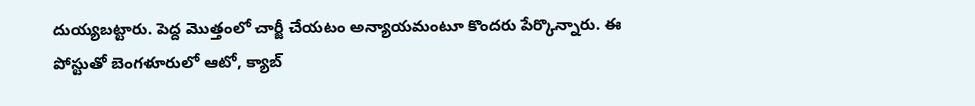దుయ్యబట్టారు. పెద్ద మొత్తంలో చార్జీ చేయటం అన్యాయమంటూ కొందరు పేర్కొన్నారు. ఈ పోస్టుతో బెంగళూరులో ఆటో, క్యాబ్‌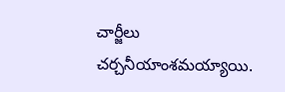చార్జీలు చర్చనీయాంశమయ్యాయి.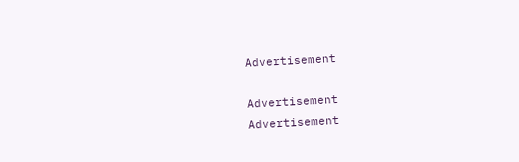Advertisement

Advertisement
Advertisement